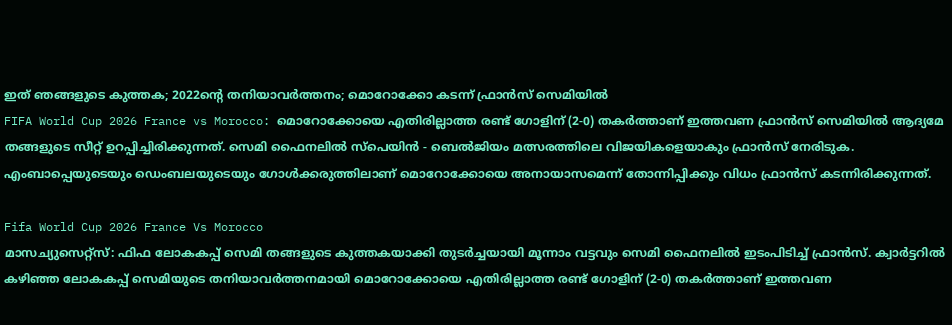ഇത് ഞങ്ങളുടെ കുത്തക; 2022ന്റെ തനിയാവർത്തനം; മൊറോക്കോ കടന്ന് ഫ്രാൻസ് സെമിയിൽ
FIFA World Cup 2026 France vs Morocco: മൊറോക്കോയെ എതിരില്ലാത്ത രണ്ട് ഗോളിന് (2-0) തകർത്താണ് ഇത്തവണ ഫ്രാൻസ് സെമിയിൽ ആദ്യമേ തങ്ങളുടെ സീറ്റ് ഉറപ്പിച്ചിരിക്കുന്നത്. സെമി ഫൈനലിൽ സ്പെയിൻ - ബെൽജിയം മത്സരത്തിലെ വിജയികളെയാകും ഫ്രാൻസ് നേരിടുക. എംബാപ്പെയുടെയും ഡെംബലയുടെയും ഗോൾക്കരുത്തിലാണ് മൊറോക്കോയെ അനായാസമെന്ന് തോന്നിപ്പിക്കും വിധം ഫ്രാൻസ് കടന്നിരിക്കുന്നത്.

Fifa World Cup 2026 France Vs Morocco
മാസച്യുസെറ്റ്സ്: ഫിഫ ലോകകപ്പ് സെമി തങ്ങളുടെ കുത്തകയാക്കി തുടർച്ചയായി മൂന്നാം വട്ടവും സെമി ഫൈനലിൽ ഇടംപിടിച്ച് ഫ്രാൻസ്. ക്വാർട്ടറിൽ കഴിഞ്ഞ ലോകകപ്പ് സെമിയുടെ തനിയാവർത്തനമായി മൊറോക്കോയെ എതിരില്ലാത്ത രണ്ട് ഗോളിന് (2-0) തകർത്താണ് ഇത്തവണ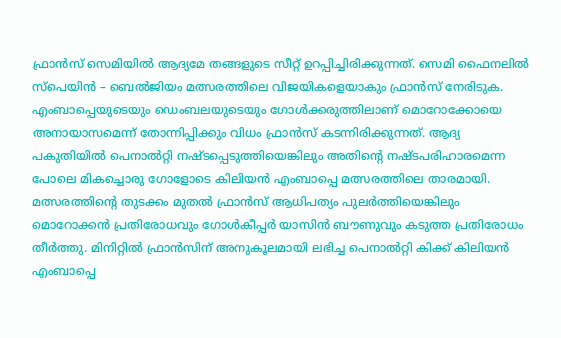ഫ്രാൻസ് സെമിയിൽ ആദ്യമേ തങ്ങളുടെ സീറ്റ് ഉറപ്പിച്ചിരിക്കുന്നത്. സെമി ഫൈനലിൽ സ്പെയിൻ – ബെൽജിയം മത്സരത്തിലെ വിജയികളെയാകും ഫ്രാൻസ് നേരിടുക. എംബാപ്പെയുടെയും ഡെംബലയുടെയും ഗോൾക്കരുത്തിലാണ് മൊറോക്കോയെ അനായാസമെന്ന് തോന്നിപ്പിക്കും വിധം ഫ്രാൻസ് കടന്നിരിക്കുന്നത്. ആദ്യ പകുതിയിൽ പെനാൽറ്റി നഷ്ടപ്പെടുത്തിയെങ്കിലും അതിന്റെ നഷ്ടപരിഹാരമെന്ന പോലെ മികച്ചൊരു ഗോളോടെ കിലിയൻ എംബാപ്പെ മത്സരത്തിലെ താരമായി.
മത്സരത്തിന്റെ തുടക്കം മുതൽ ഫ്രാൻസ് ആധിപത്യം പുലർത്തിയെങ്കിലും മൊറോക്കൻ പ്രതിരോധവും ഗോൾകീപ്പർ യാസിൻ ബൗണുവും കടുത്ത പ്രതിരോധം തീർത്തു. മിനിറ്റിൽ ഫ്രാൻസിന് അനുകൂലമായി ലഭിച്ച പെനാൽറ്റി കിക്ക് കിലിയൻ എംബാപ്പെ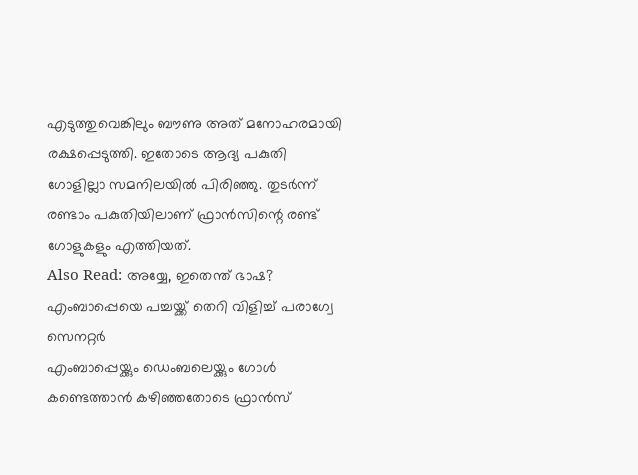എടുത്തുവെങ്കിലും ബൗണു അത് മനോഹരമായി രക്ഷപ്പെടുത്തി. ഇതോടെ ആദ്യ പകുതി ഗോളില്ലാ സമനിലയിൽ പിരിഞ്ഞു. തുടർന്ന് രണ്ടാം പകുതിയിലാണ് ഫ്രാൻസിന്റെ രണ്ട് ഗോളുകളും എത്തിയത്.
Also Read: അയ്യേ, ഇതെന്ത് ഭാഷ? എംബാപ്പെയെ പച്ചയ്ക്ക് തെറി വിളിച്ച് പരാഗ്വേ സെനറ്റർ
എംബാപ്പെയ്ക്കും ഡെംബലെയ്ക്കും ഗോൾ കണ്ടെത്താൻ കഴിഞ്ഞതോടെ ഫ്രാൻസ്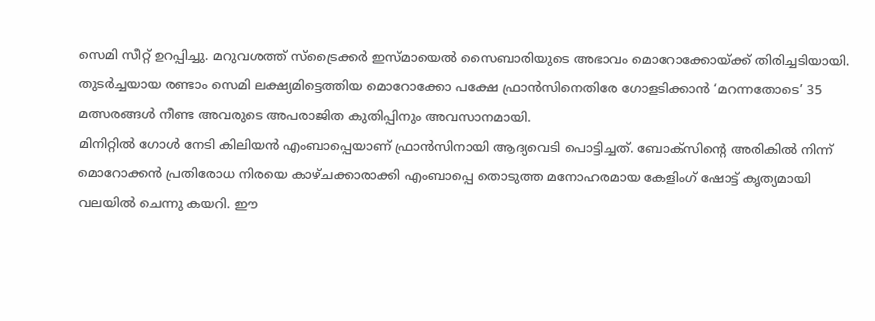സെമി സീറ്റ് ഉറപ്പിച്ചു. മറുവശത്ത് സ്ട്രൈക്കർ ഇസ്മായെൽ സൈബാരിയുടെ അഭാവം മൊറോക്കോയ്ക്ക് തിരിച്ചടിയായി. തുടർച്ചയായ രണ്ടാം സെമി ലക്ഷ്യമിട്ടെത്തിയ മൊറോക്കോ പക്ഷേ ഫ്രാൻസിനെതിരേ ഗോളടിക്കാൻ ‘മറന്നതോടെ’ 35 മത്സരങ്ങൾ നീണ്ട അവരുടെ അപരാജിത കുതിപ്പിനും അവസാനമായി.
മിനിറ്റിൽ ഗോൾ നേടി കിലിയൻ എംബാപ്പെയാണ് ഫ്രാൻസിനായി ആദ്യവെടി പൊട്ടിച്ചത്. ബോക്സിന്റെ അരികിൽ നിന്ന് മൊറോക്കൻ പ്രതിരോധ നിരയെ കാഴ്ചക്കാരാക്കി എംബാപ്പെ തൊടുത്ത മനോഹരമായ കേളിംഗ് ഷോട്ട് കൃത്യമായി വലയിൽ ചെന്നു കയറി. ഈ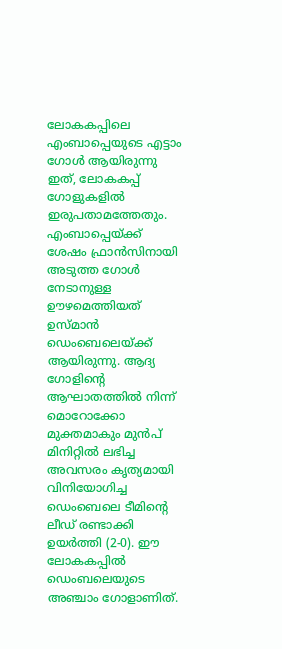ലോകകപ്പിലെ എംബാപ്പെയുടെ എട്ടാം ഗോൾ ആയിരുന്നു ഇത്, ലോകകപ്പ് ഗോളുകളിൽ ഇരുപതാമത്തേതും.
എംബാപ്പെയ്ക്ക് ശേഷം ഫ്രാൻസിനായി അടുത്ത ഗോൾ നേടാനുള്ള ഊഴമെത്തിയത് ഉസ്മാൻ ഡെംബെലെയ്ക്ക് ആയിരുന്നു. ആദ്യ ഗോളിന്റെ ആഘാതത്തിൽ നിന്ന് മൊറോക്കോ മുക്തമാകും മുൻപ് മിനിറ്റിൽ ലഭിച്ച അവസരം കൃത്യമായി വിനിയോഗിച്ച ഡെംബെലെ ടീമിന്റെ ലീഡ് രണ്ടാക്കി ഉയർത്തി (2-0). ഈ ലോകകപ്പിൽ ഡെംബലെയുടെ അഞ്ചാം ഗോളാണിത്.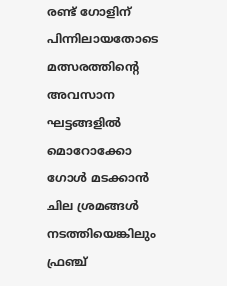രണ്ട് ഗോളിന് പിന്നിലായതോടെ മത്സരത്തിന്റെ അവസാന ഘട്ടങ്ങളിൽ മൊറോക്കോ ഗോൾ മടക്കാൻ ചില ശ്രമങ്ങൾ നടത്തിയെങ്കിലും ഫ്രഞ്ച്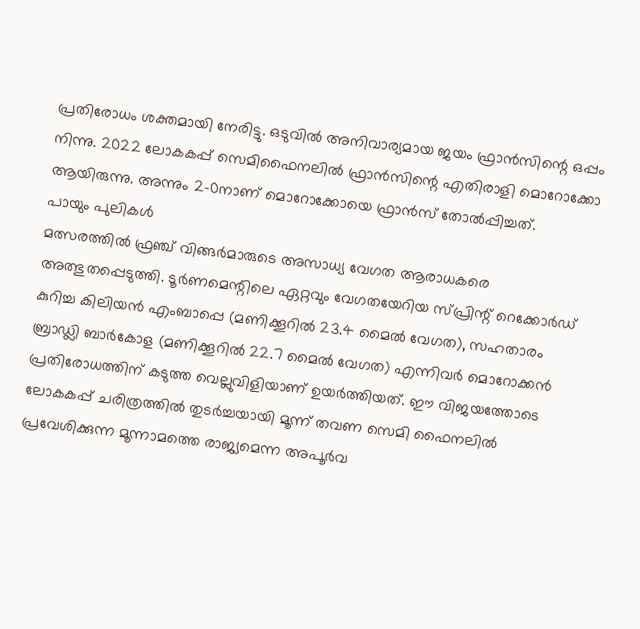പ്രതിരോധം ശക്തമായി നേരിട്ടു. ഒടുവിൽ അനിവാര്യമായ ജയം ഫ്രാൻസിന്റെ ഒപ്പം നിന്നു. 2022 ലോകകപ്പ് സെമിഫൈനലിൽ ഫ്രാൻസിന്റെ എതിരാളി മൊറോക്കോ ആയിരുന്നു. അന്നും 2–0നാണ് മൊറോക്കോയെ ഫ്രാൻസ് തോൽപ്പിച്ചത്.
പായും പുലികൾ
മത്സരത്തിൽ ഫ്രഞ്ച് വിങ്ങർമാരുടെ അസാധ്യ വേഗത ആരാധകരെ അത്ഭുതപ്പെടുത്തി. ടൂർണമെന്റിലെ ഏറ്റവും വേഗതയേറിയ സ്പ്രിന്റ് റെക്കോർഡ് കുറിച്ച കിലിയൻ എംബാപ്പെ (മണിക്കൂറിൽ 23.4 മൈൽ വേഗത), സഹതാരം ബ്രാഡ്ലി ബാർകോള (മണിക്കൂറിൽ 22.7 മൈൽ വേഗത) എന്നിവർ മൊറോക്കൻ പ്രതിരോധത്തിന് കടുത്ത വെല്ലുവിളിയാണ് ഉയർത്തിയത്. ഈ വിജയത്തോടെ ലോകകപ്പ് ചരിത്രത്തിൽ തുടർച്ചയായി മൂന്ന് തവണ സെമി ഫൈനലിൽ പ്രവേശിക്കുന്ന മൂന്നാമത്തെ രാജ്യമെന്ന അപൂർവ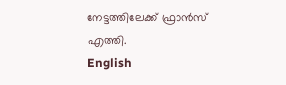നേട്ടത്തിലേക്ക് ഫ്രാൻസ് എത്തി.
English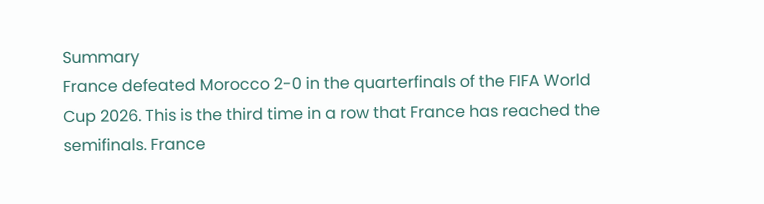Summary
France defeated Morocco 2-0 in the quarterfinals of the FIFA World Cup 2026. This is the third time in a row that France has reached the semifinals. France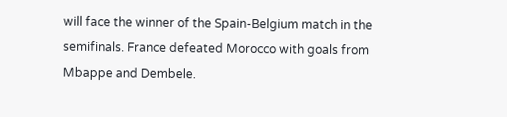will face the winner of the Spain-Belgium match in the semifinals. France defeated Morocco with goals from Mbappe and Dembele.